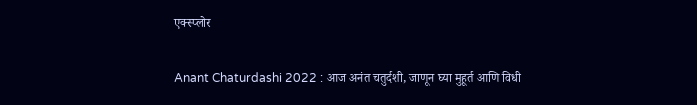एक्स्प्लोर

Anant Chaturdashi 2022 : आज अनंत चतुर्दशी, जाणून घ्या मुहूर्त आणि विधी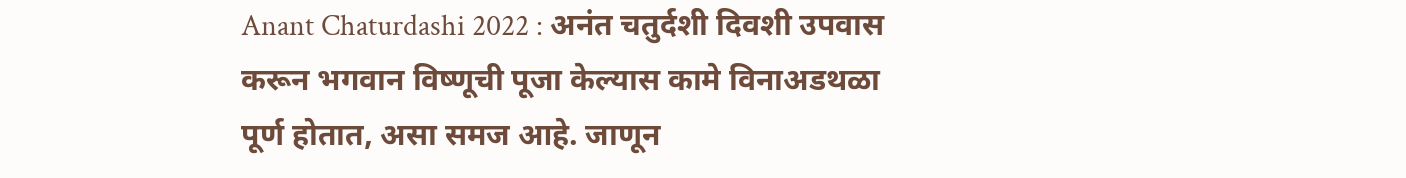Anant Chaturdashi 2022 : अनंत चतुर्दशी दिवशी उपवास करून भगवान विष्णूची पूजा केल्यास कामे विनाअडथळा पूर्ण होतात, असा समज आहे. जाणून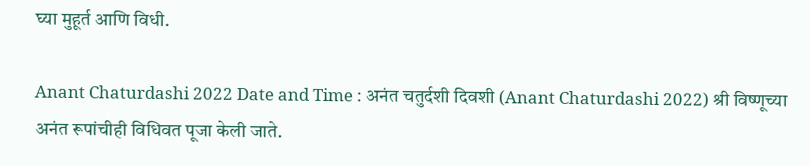घ्या मुहूर्त आणि विधी.

Anant Chaturdashi 2022 Date and Time : अनंत चतुर्दशी दिवशी (Anant Chaturdashi 2022) श्री विष्णूच्या अनंत रूपांचीही विधिवत पूजा केली जाते.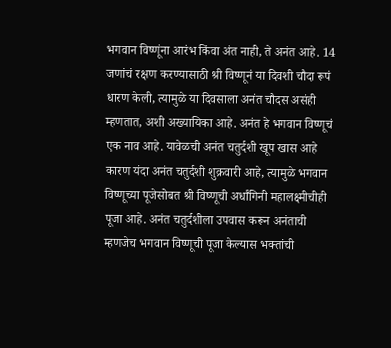भगवान विष्णूंना आरंभ किंवा अंत नाही, ते अनंत आहे. 14 जणांचं रक्षण करण्यासाठी श्री विष्णूनं या दिवशी चौदा रूपं धारण केली, त्यामुळे या दिवसाला अनंत चौदस असंही म्हणतात, अशी अख्यायिका आहे. अनंत हे भगवान विष्णूचं एक नाव आहे. यावेळची अनंत चतुर्दशी खूप खास आहे कारण यंदा अनंत चतुर्दशी शुक्रवारी आहे, त्यामुळे भगवान विष्णूच्या पूजेसोबत श्री विष्णूची अर्धांगिनी महालक्ष्मीचीही पूजा आहे. अनंत चतुर्दशीला उपवास करून अनंताची म्हणजेच भगवान विष्णूची पूजा केल्यास भक्तांची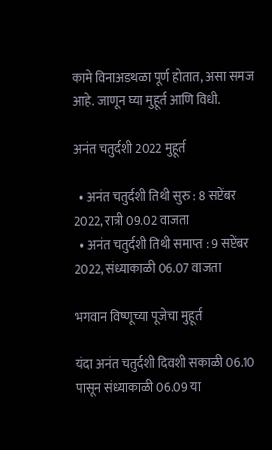कामे विनाअडथळा पूर्ण होतात, असा समज आहे. जाणून घ्या मुहूर्त आणि विधी.

अनंत चतुर्दशी 2022 मुहूर्त

  • अनंत चतुर्दशी तिथी सुरु : 8 सप्टेंबर 2022, रात्री 09.02 वाजता
  • अनंत चतुर्दशी तिथी समाप्त : 9 सप्टेंबर 2022, संध्याकाळी 06.07 वाजता

भगवान विष्णूच्या पूजेचा मुहूर्त

यंदा अनंत चतुर्दशी दिवशी सकाळी 06.10 पासून संध्याकाळी 06.09 या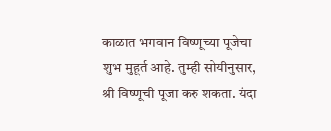काळात भगवान विष्णूच्या पूजेचा शुभ मुहूर्त आहे. तुम्ही सोयीनुसार, श्री विष्णूची पूजा करु शकता. यंदा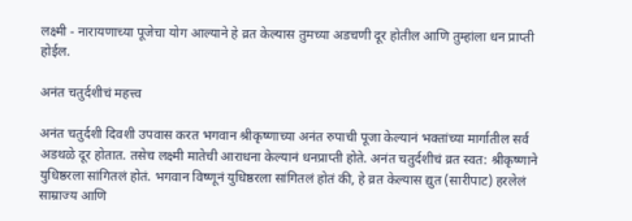लक्ष्मी - नारायणाच्या पूजेचा योग आल्याने हे व्रत केल्यास तुमच्या अडचणी दूर होतील आणि तुम्हांला धन प्राप्ती होईल.

अनंत चतुर्दशीचं महत्त्व

अनंत चतुर्दशी दिवशी उपवास करत भगवान श्रीकृष्णाच्या अनंत रुपाची पूजा केल्यानं भक्तांच्या मार्गातील सर्व अडथळे दूर होतात. तसेच लक्ष्मी मातेची आराधना केल्यानं धनप्राप्ती होते. अनंत चतुर्दशीचं व्रत स्वत: श्रीकृष्णाने युधिष्ठरला सांगितलं होतं. भगवान विष्णूनं युधिष्ठरला सांगितलं होतं की, हे व्रत केल्यास द्युत (सारीपाट) हरलेलं साम्राज्य आणि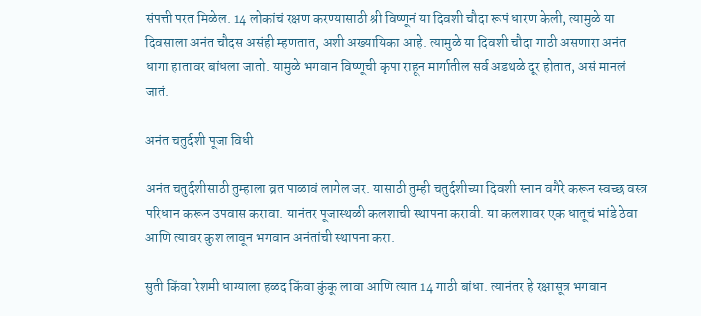संपत्ती परत मिळेल. 14 लोकांचं रक्षण करण्यासाठी श्री विष्णूनं या दिवशी चौदा रूपं धारण केली, त्यामुळे या दिवसाला अनंत चौदस असंही म्हणतात, अशी अख्यायिका आहे. त्यामुळे या दिवशी चौदा गाठी असणारा अनंत धागा हातावर बांधला जातो. यामुळे भगवान विष्णूची कृपा राहून मार्गातील सर्व अडथळे दूर होतात, असं मानलं जातं.

अनंत चतुर्दशी पूजा विधी

अनंत चतुर्दशीसाठी तुम्हाला व्रत पाळावं लागेल जर. यासाठी तुम्ही चतुर्दशीच्या दिवशी स्नान वगैरे करून स्वच्छ वस्त्र परिधान करून उपवास करावा. यानंतर पूजास्थळी कलशाची स्थापना करावी. या कलशावर एक धातूचं भांडे ठेवा आणि त्यावर कुश लावून भगवान अनंतांची स्थापना करा.

सुती किंवा रेशमी धाग्याला हळद किंवा कुंकू लावा आणि त्यात 14 गाठी बांधा. त्यानंतर हे रक्षासूत्र भगवान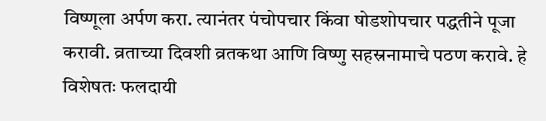विष्णूला अर्पण करा. त्यानंतर पंचोपचार किंवा षोडशोपचार पद्धतीने पूजा करावी. व्रताच्या दिवशी व्रतकथा आणि विष्णु सहस्रनामाचे पठण करावे. हे विशेषतः फलदायी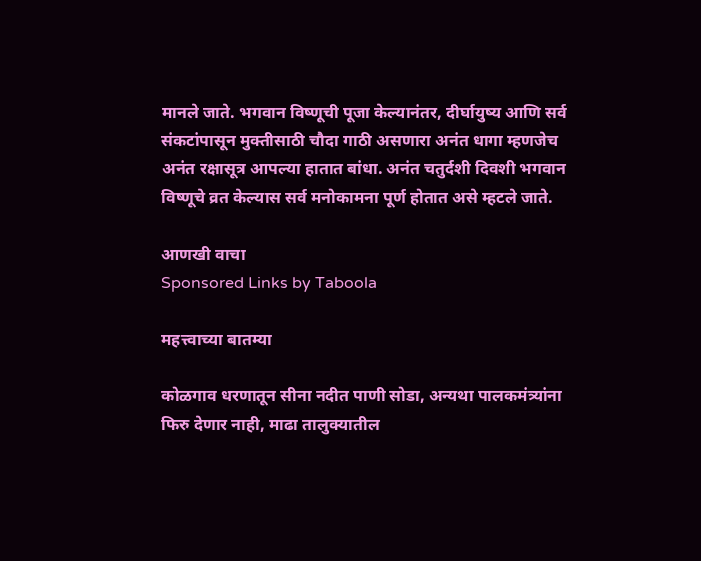मानले जाते. भगवान विष्णूची पूजा केल्यानंतर, दीर्घायुष्य आणि सर्व संकटांपासून मुक्तीसाठी चौदा गाठी असणारा अनंत धागा म्हणजेच अनंत रक्षासूत्र आपल्या हातात बांधा. अनंत चतुर्दशी दिवशी भगवान विष्णूचे व्रत केल्यास सर्व मनोकामना पूर्ण होतात असे म्हटले जाते.

आणखी वाचा
Sponsored Links by Taboola

महत्त्वाच्या बातम्या

कोळगाव धरणातून सीना नदीत पाणी सोडा, अन्यथा पालकमंत्र्यांना फिरु देणार नाही, माढा तालुक्यातील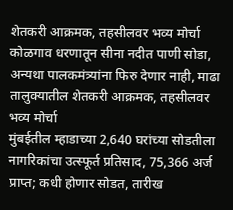शेतकरी आक्रमक, तहसीलवर भव्य मोर्चा
कोळगाव धरणातून सीना नदीत पाणी सोडा, अन्यथा पालकमंत्र्यांना फिरु देणार नाही, माढा तालुक्यातील शेतकरी आक्रमक, तहसीलवर भव्य मोर्चा
मुंबईतील म्हाडाच्या 2,640 घरांच्या सोडतीला नागरिकांचा उत्स्फूर्त प्रतिसाद, 75,366 अर्ज प्राप्त; कधी होणार सोडत, तारीख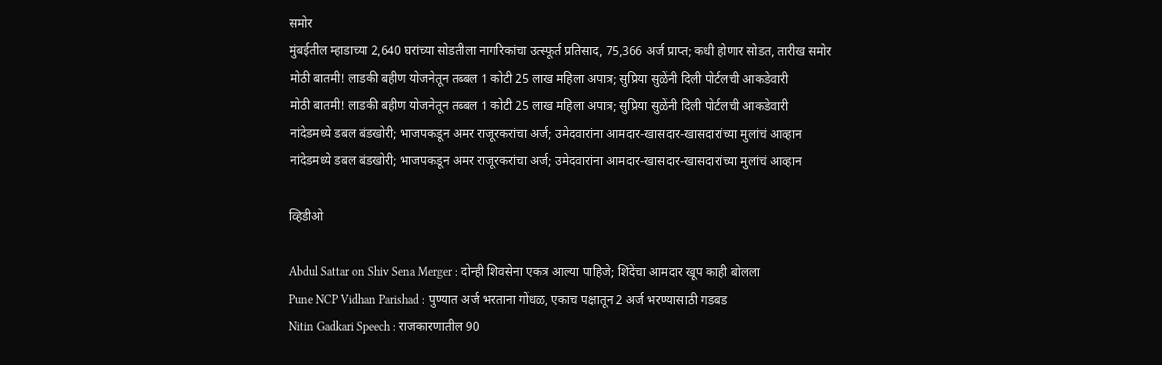समोर
मुंबईतील म्हाडाच्या 2,640 घरांच्या सोडतीला नागरिकांचा उत्स्फूर्त प्रतिसाद, 75,366 अर्ज प्राप्त; कधी होणार सोडत, तारीख समोर
मोठी बातमी! लाडकी बहीण योजनेतून तब्बल 1 कोटी 25 लाख महिला अपात्र; सुप्रिया सुळेंनी दिली पोर्टलची आकडेवारी
मोठी बातमी! लाडकी बहीण योजनेतून तब्बल 1 कोटी 25 लाख महिला अपात्र; सुप्रिया सुळेंनी दिली पोर्टलची आकडेवारी
नांदेडमध्ये डबल बंडखोरी; भाजपकडून अमर राजूरकरांचा अर्ज; उमेदवारांना आमदार-खासदार-खासदारांच्या मुलांचं आव्हान
नांदेडमध्ये डबल बंडखोरी; भाजपकडून अमर राजूरकरांचा अर्ज; उमेदवारांना आमदार-खासदार-खासदारांच्या मुलांचं आव्हान

व्हिडीओ

Abdul Sattar on Shiv Sena Merger : दोन्ही शिवसेना एकत्र आल्या पाहिजे; शिंदेंचा आमदार खूप काही बोलला
Pune NCP Vidhan Parishad : पुण्यात अर्ज भरताना गोंधळ, एकाच पक्षातून 2 अर्ज भरण्यासाठी गडबड
Nitin Gadkari Speech : राजकारणातील 90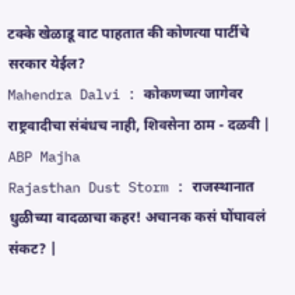टक्के खेळाडू वाट पाहतात की कोणत्या पार्टीचे सरकार येईल?
Mahendra Dalvi : कोकणच्या जागेवर राष्ट्रवादीचा संबंधच नाही, शिवसेना ठाम - दळवी | ABP Majha
Rajasthan Dust Storm : राजस्थानात धुळीच्या वादळाचा कहर! अचानक कसं घोंघावलं संकट? |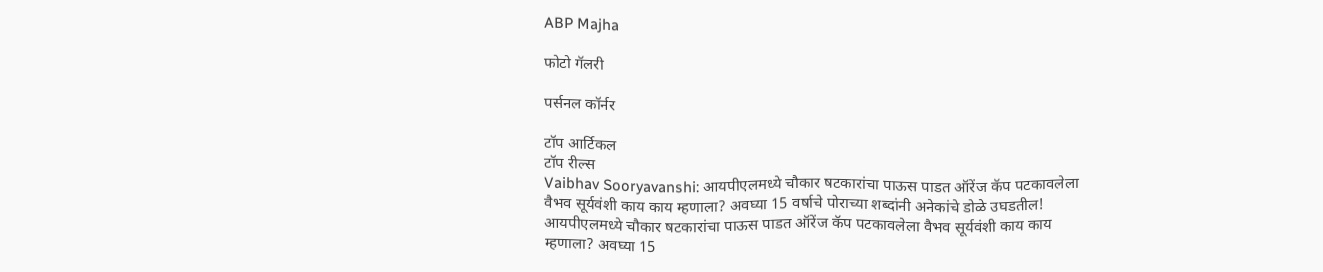ABP Majha

फोटो गॅलरी

पर्सनल कॉर्नर

टॉप आर्टिकल
टॉप रील्स
Vaibhav Sooryavanshi: आयपीएलमध्ये चौकार षटकारांचा पाऊस पाडत ऑरेंज कॅप पटकावलेला वैभव सूर्यवंशी काय काय म्हणाला? अवघ्या 15 वर्षाचे पोराच्या शब्दांनी अनेकांचे डोळे उघडतील!
आयपीएलमध्ये चौकार षटकारांचा पाऊस पाडत ऑरेंज कॅप पटकावलेला वैभव सूर्यवंशी काय काय म्हणाला? अवघ्या 15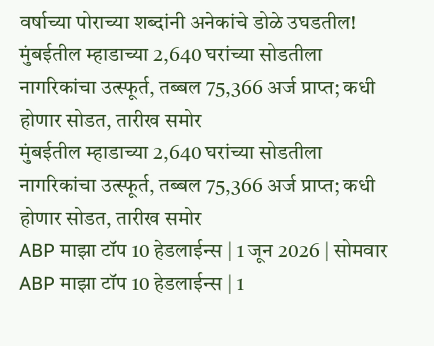वर्षाच्या पोराच्या शब्दांनी अनेकांचे डोळे उघडतील!
मुंबईतील म्हाडाच्या 2,640 घरांच्या सोडतीला नागरिकांचा उत्स्फूर्त, तब्बल 75,366 अर्ज प्राप्त; कधी होणार सोडत, तारीख समोर
मुंबईतील म्हाडाच्या 2,640 घरांच्या सोडतीला नागरिकांचा उत्स्फूर्त, तब्बल 75,366 अर्ज प्राप्त; कधी होणार सोडत, तारीख समोर
ABP माझा टॉप 10 हेडलाईन्स | 1 जून 2026 | सोमवार
ABP माझा टॉप 10 हेडलाईन्स | 1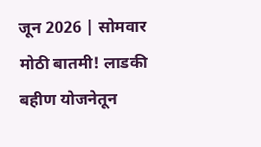जून 2026 | सोमवार
मोठी बातमी! लाडकी बहीण योजनेतून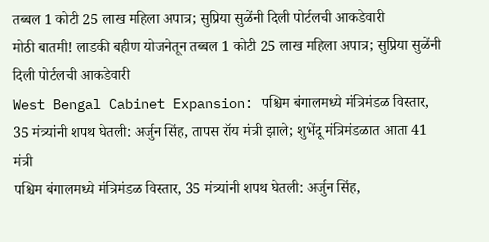तब्बल 1 कोटी 25 लाख महिला अपात्र; सुप्रिया सुळेंनी दिली पोर्टलची आकडेवारी
मोठी बातमी! लाडकी बहीण योजनेतून तब्बल 1 कोटी 25 लाख महिला अपात्र; सुप्रिया सुळेंनी दिली पोर्टलची आकडेवारी
West Bengal Cabinet Expansion: पश्चिम बंगालमध्ये मंत्रिमंडळ विस्तार, 35 मंत्र्यांनी शपथ घेतली: अर्जुन सिंह, तापस रॉय मंत्री झाले; शुभेंदू मंत्रिमंडळात आता 41 मंत्री
पश्चिम बंगालमध्ये मंत्रिमंडळ विस्तार, 35 मंत्र्यांनी शपथ घेतली: अर्जुन सिंह,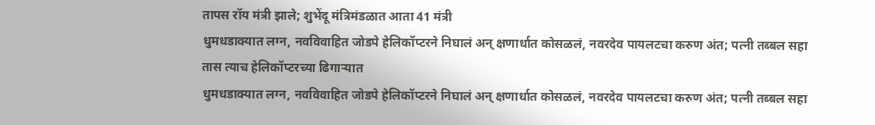तापस रॉय मंत्री झाले; शुभेंदू मंत्रिमंडळात आता 41 मंत्री
धुमधडाक्यात लग्न, नवविवाहित जोडपे हेलिकॉप्टरने निघालं अन् क्षणार्धात कोसळलं, नवरदेव पायलटचा करुण अंत; पत्नी तब्बल सहा तास त्याच हेलिकॉप्टरच्या ढिगाऱ्यात
धुमधडाक्यात लग्न, नवविवाहित जोडपे हेलिकॉप्टरने निघालं अन् क्षणार्धात कोसळलं, नवरदेव पायलटचा करुण अंत; पत्नी तब्बल सहा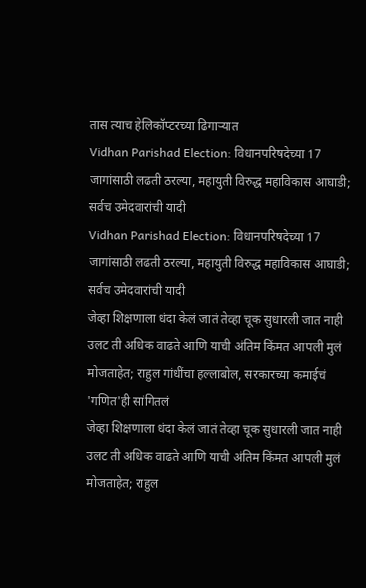तास त्याच हेलिकॉप्टरच्या ढिगाऱ्यात
Vidhan Parishad Election: विधानपरिषदेच्या 17 जागांसाठी लढती ठरल्या, महायुती विरुद्ध महाविकास आघाडी; सर्वच उमेदवारांची यादी
Vidhan Parishad Election: विधानपरिषदेच्या 17 जागांसाठी लढती ठरल्या, महायुती विरुद्ध महाविकास आघाडी; सर्वच उमेदवारांची यादी
जेव्हा शिक्षणाला धंदा केलं जातं तेव्हा चूक सुधारली जात नाही उलट ती अधिक वाढते आणि याची अंतिम किंमत आपली मुलं मोजताहेत; राहुल गांधींचा हल्लाबोल, सरकारच्या कमाईचं 'गणित'ही सांगितलं
जेव्हा शिक्षणाला धंदा केलं जातं तेव्हा चूक सुधारली जात नाही उलट ती अधिक वाढते आणि याची अंतिम किंमत आपली मुलं मोजताहेत; राहुल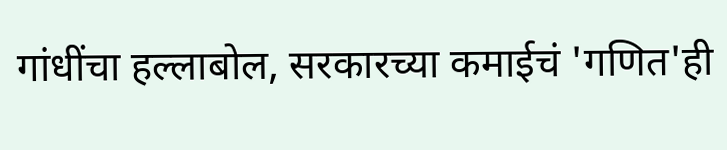गांधींचा हल्लाबोल, सरकारच्या कमाईचं 'गणित'ही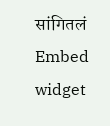सांगितलं
Embed widget